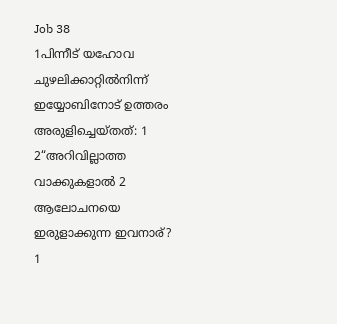Job 38
1പിന്നീട് യഹോവ ചുഴലിക്കാറ്റിൽനിന്ന് ഇയ്യോബിനോട് ഉത്തരം അരുളിച്ചെയ്തത്: 1
2“അറിവില്ലാത്ത വാക്കുകളാൽ 2 ആലോചനയെ ഇരുളാക്കുന്ന ഇവനാര്? 1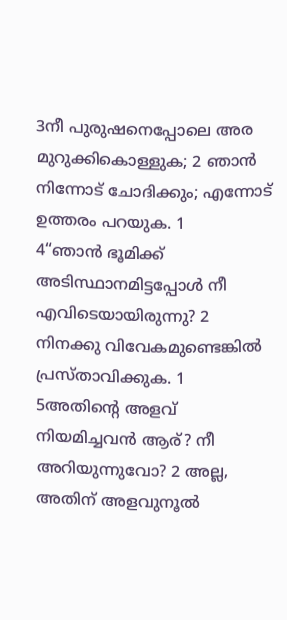3നീ പുരുഷനെപ്പോലെ അര മുറുക്കികൊള്ളുക; 2 ഞാൻ നിന്നോട് ചോദിക്കും; എന്നോട് ഉത്തരം പറയുക. 1
4“ഞാൻ ഭൂമിക്ക് അടിസ്ഥാനമിട്ടപ്പോൾ നീ എവിടെയായിരുന്നു? 2 നിനക്കു വിവേകമുണ്ടെങ്കിൽ പ്രസ്താവിക്കുക. 1
5അതിന്റെ അളവ് നിയമിച്ചവൻ ആര്? നീ അറിയുന്നുവോ? 2 അല്ല, അതിന് അളവുനൂൽ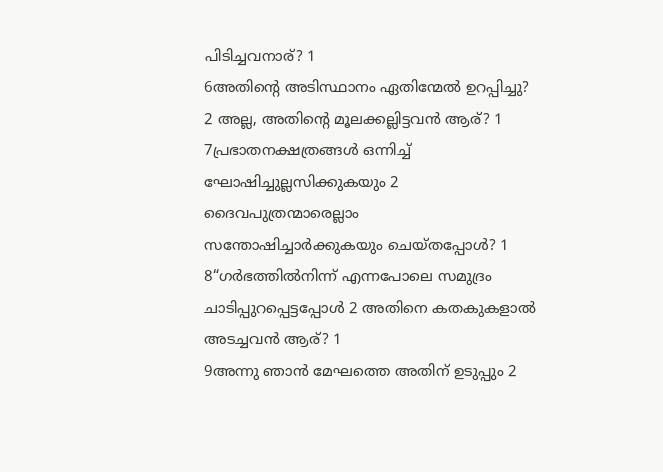പിടിച്ചവനാര്? 1
6അതിന്റെ അടിസ്ഥാനം ഏതിന്മേൽ ഉറപ്പിച്ചു? 2 അല്ല, അതിന്റെ മൂലക്കല്ലിട്ടവൻ ആര്? 1
7പ്രഭാതനക്ഷത്രങ്ങൾ ഒന്നിച്ച് ഘോഷിച്ചുല്ലസിക്കുകയും 2 ദൈവപുത്രന്മാരെല്ലാം സന്തോഷിച്ചാർക്കുകയും ചെയ്തപ്പോൾ? 1
8“ഗർഭത്തിൽനിന്ന് എന്നപോലെ സമുദ്രം ചാടിപ്പുറപ്പെട്ടപ്പോൾ 2 അതിനെ കതകുകളാൽ അടച്ചവൻ ആര്? 1
9അന്നു ഞാൻ മേഘത്തെ അതിന് ഉടുപ്പും 2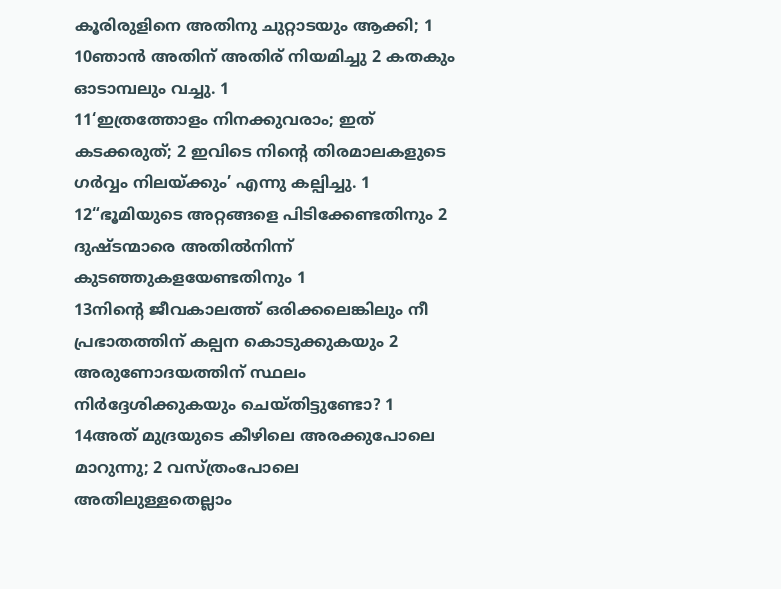കൂരിരുളിനെ അതിനു ചുറ്റാടയും ആക്കി; 1
10ഞാൻ അതിന് അതിര് നിയമിച്ചു 2 കതകും ഓടാമ്പലും വച്ചു. 1
11‘ഇത്രത്തോളം നിനക്കുവരാം; ഇത് കടക്കരുത്; 2 ഇവിടെ നിന്റെ തിരമാലകളുടെ ഗർവ്വം നിലയ്ക്കും’ എന്നു കല്പിച്ചു. 1
12“ഭൂമിയുടെ അറ്റങ്ങളെ പിടിക്കേണ്ടതിനും 2 ദുഷ്ടന്മാരെ അതിൽനിന്ന് കുടഞ്ഞുകളയേണ്ടതിനും 1
13നിന്റെ ജീവകാലത്ത് ഒരിക്കലെങ്കിലും നീ പ്രഭാതത്തിന് കല്പന കൊടുക്കുകയും 2 അരുണോദയത്തിന് സ്ഥലം നിർദ്ദേശിക്കുകയും ചെയ്തിട്ടുണ്ടോ? 1
14അത് മുദ്രയുടെ കീഴിലെ അരക്കുപോലെ മാറുന്നു; 2 വസ്ത്രംപോലെ അതിലുള്ളതെല്ലാം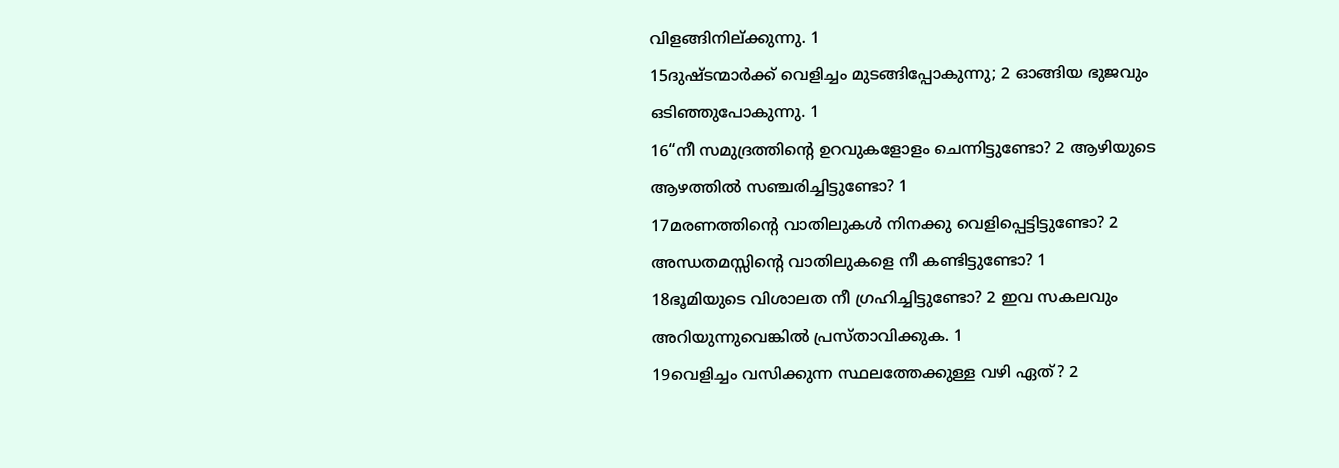വിളങ്ങിനില്ക്കുന്നു. 1
15ദുഷ്ടന്മാർക്ക് വെളിച്ചം മുടങ്ങിപ്പോകുന്നു; 2 ഓങ്ങിയ ഭുജവും ഒടിഞ്ഞുപോകുന്നു. 1
16“നീ സമുദ്രത്തിന്റെ ഉറവുകളോളം ചെന്നിട്ടുണ്ടോ? 2 ആഴിയുടെ ആഴത്തിൽ സഞ്ചരിച്ചിട്ടുണ്ടോ? 1
17മരണത്തിന്റെ വാതിലുകൾ നിനക്കു വെളിപ്പെട്ടിട്ടുണ്ടോ? 2 അന്ധതമസ്സിന്റെ വാതിലുകളെ നീ കണ്ടിട്ടുണ്ടോ? 1
18ഭൂമിയുടെ വിശാലത നീ ഗ്രഹിച്ചിട്ടുണ്ടോ? 2 ഇവ സകലവും അറിയുന്നുവെങ്കിൽ പ്രസ്താവിക്കുക. 1
19വെളിച്ചം വസിക്കുന്ന സ്ഥലത്തേക്കുള്ള വഴി ഏത്? 2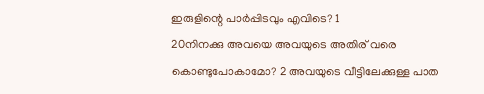ഇരുളിന്റെ പാർപ്പിടവും എവിടെ? 1
20നിനക്കു അവയെ അവയുടെ അതിര് വരെ കൊണ്ടുപോകാമോ? 2 അവയുടെ വീട്ടിലേക്കുള്ള പാത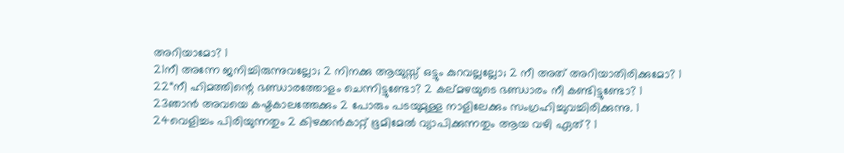അറിയാമോ? 1
21നീ അന്നേ ജനിച്ചിരുന്നുവല്ലോ; 2 നിനക്കു ആയുസ്സ് ഒട്ടും കുറവല്ലല്ലോ; 2 നീ അത് അറിയാതിരിക്കുമോ? 1
22“നീ ഹിമത്തിന്റെ ഭണ്ഡാരത്തോളം ചെന്നിട്ടുണ്ടോ? 2 കല്മഴയുടെ ഭണ്ഡാരം നീ കണ്ടിട്ടുണ്ടോ? 1
23ഞാൻ അവയെ കഷ്ടകാലത്തേക്കും 2 പോരും പടയുമുള്ള നാളിലേക്കും സംഗ്രഹിച്ചുവച്ചിരിക്കുന്നു. 1
24വെളിച്ചം പിരിയുന്നതും 2 കിഴക്കൻകാറ്റ് ഭൂമിമേൽ വ്യാപിക്കുന്നതും ആയ വഴി ഏത്? 1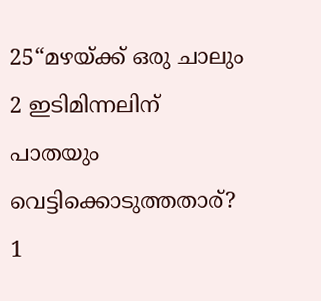25“മഴയ്ക്ക് ഒരു ചാലും 2 ഇടിമിന്നലിന് പാതയും വെട്ടിക്കൊടുത്തതാര്? 1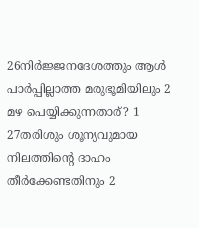26നിർജ്ജനദേശത്തും ആൾ പാർപ്പില്ലാത്ത മരുഭൂമിയിലും 2 മഴ പെയ്യിക്കുന്നതാര്? 1
27തരിശും ശൂന്യവുമായ നിലത്തിന്റെ ദാഹം തീർക്കേണ്ടതിനും 2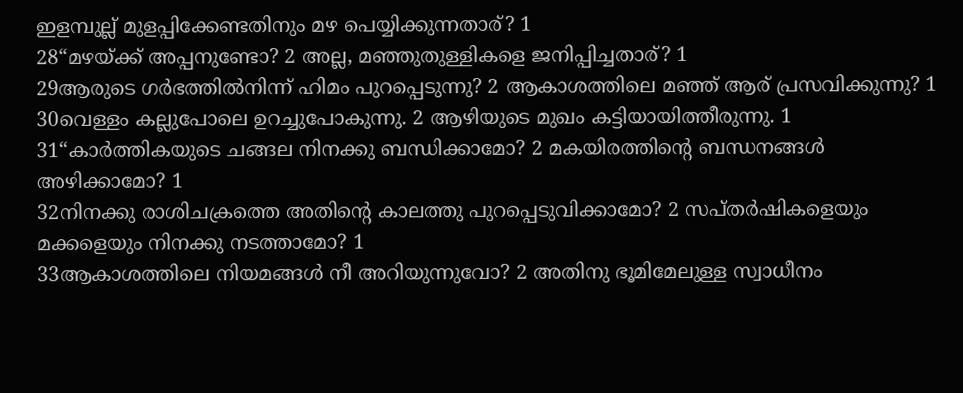ഇളമ്പുല്ല് മുളപ്പിക്കേണ്ടതിനും മഴ പെയ്യിക്കുന്നതാര്? 1
28“മഴയ്ക്ക് അപ്പനുണ്ടോ? 2 അല്ല, മഞ്ഞുതുള്ളികളെ ജനിപ്പിച്ചതാര്? 1
29ആരുടെ ഗർഭത്തിൽനിന്ന് ഹിമം പുറപ്പെടുന്നു? 2 ആകാശത്തിലെ മഞ്ഞ് ആര് പ്രസവിക്കുന്നു? 1
30വെള്ളം കല്ലുപോലെ ഉറച്ചുപോകുന്നു. 2 ആഴിയുടെ മുഖം കട്ടിയായിത്തീരുന്നു. 1
31“കാർത്തികയുടെ ചങ്ങല നിനക്കു ബന്ധിക്കാമോ? 2 മകയിരത്തിന്റെ ബന്ധനങ്ങൾ അഴിക്കാമോ? 1
32നിനക്കു രാശിചക്രത്തെ അതിന്റെ കാലത്തു പുറപ്പെടുവിക്കാമോ? 2 സപ്തർഷികളെയും മക്കളെയും നിനക്കു നടത്താമോ? 1
33ആകാശത്തിലെ നിയമങ്ങൾ നീ അറിയുന്നുവോ? 2 അതിനു ഭൂമിമേലുള്ള സ്വാധീനം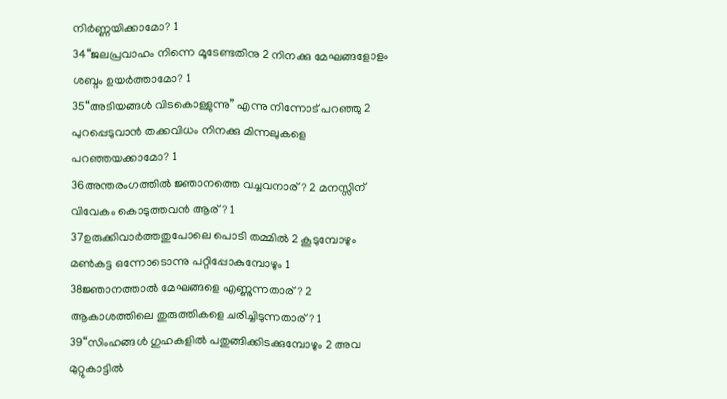നിർണ്ണയിക്കാമോ? 1
34“ജലപ്രവാഹം നിന്നെ മൂടേണ്ടതിനു 2 നിനക്കു മേഘങ്ങളോളം ശബ്ദം ഉയർത്താമോ? 1
35“അടിയങ്ങൾ വിടകൊള്ളുന്നു” എന്നു നിന്നോട് പറഞ്ഞു 2 പുറപ്പെടുവാൻ തക്കവിധം നിനക്കു മിന്നലുകളെ പറഞ്ഞയക്കാമോ? 1
36അന്തരംഗത്തിൽ ജ്ഞാനത്തെ വച്ചവനാര്? 2 മനസ്സിന് വിവേകം കൊടുത്തവൻ ആര്? 1
37ഉരുക്കിവാർത്തതുപോലെ പൊടി തമ്മിൽ 2 കൂടുമ്പോഴും മൺകട്ട ഒന്നോടൊന്നു പറ്റിപ്പോകുമ്പോഴും 1
38ജ്ഞാനത്താൽ മേഘങ്ങളെ എണ്ണുന്നതാര്? 2 ആകാശത്തിലെ തുരുത്തികളെ ചരിച്ചിടുന്നതാര്? 1
39“സിംഹങ്ങൾ ഗുഹകളിൽ പതുങ്ങിക്കിടക്കുമ്പോഴും 2 അവ മുറ്റുകാട്ടിൽ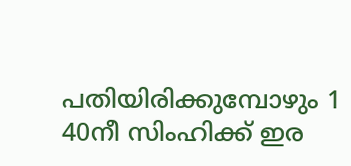പതിയിരിക്കുമ്പോഴും 1
40നീ സിംഹിക്ക് ഇര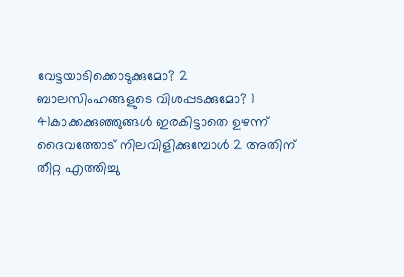വേട്ടയാടിക്കൊടുക്കുമോ? 2 ബാലസിംഹങ്ങളുടെ വിശപ്പടക്കുമോ? 1
41കാക്കക്കുഞ്ഞുങ്ങൾ ഇരകിട്ടാതെ ഉഴന്ന് ദൈവത്തോട് നിലവിളിക്കുമ്പോൾ 2 അതിന് തീറ്റ എത്തിച്ചു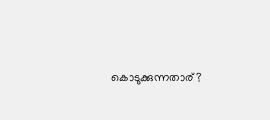കൊടുക്കുന്നതാര്?